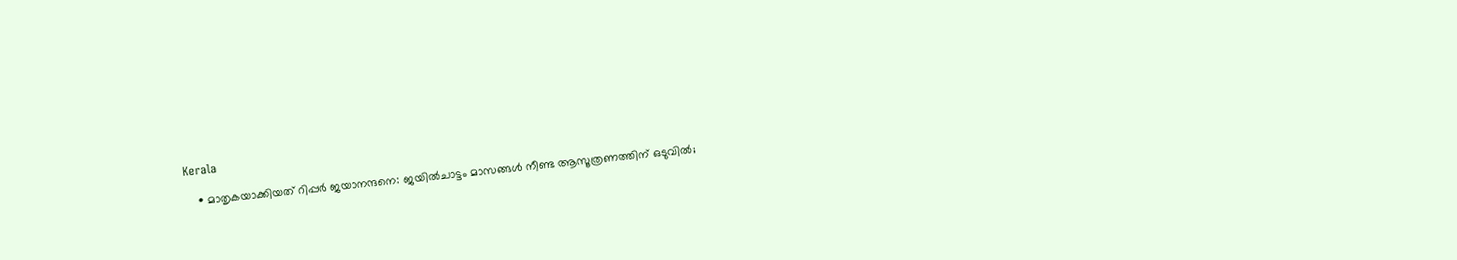Kerala

    • മാതൃകയാക്കിയത് റിപ്പര്‍ ജയാനന്ദനെ: ജയില്‍ചാട്ടം മാസങ്ങള്‍ നീണ്ട ആസൂത്രണത്തിന് ഒടുവില്‍;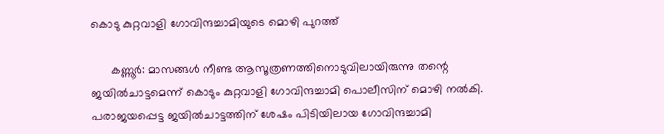കൊടു കുറ്റവാളി ഗോവിന്ദച്ചാമിയുടെ മൊഴി പുറത്ത്

      കണ്ണൂര്‍: മാസങ്ങള്‍ നീണ്ട ആസൂത്രണത്തിനൊടുവിലായിരുന്നു തന്റെ ജയില്‍ചാട്ടമെന്ന് കൊടും കുറ്റവാളി ഗോവിന്ദച്ചാമി പൊലീസിന് മൊഴി നല്‍കി. പരാജയപ്പെട്ട ജയില്‍ചാട്ടത്തിന് ശേഷം പിടിയിലായ ഗോവിന്ദച്ചാമി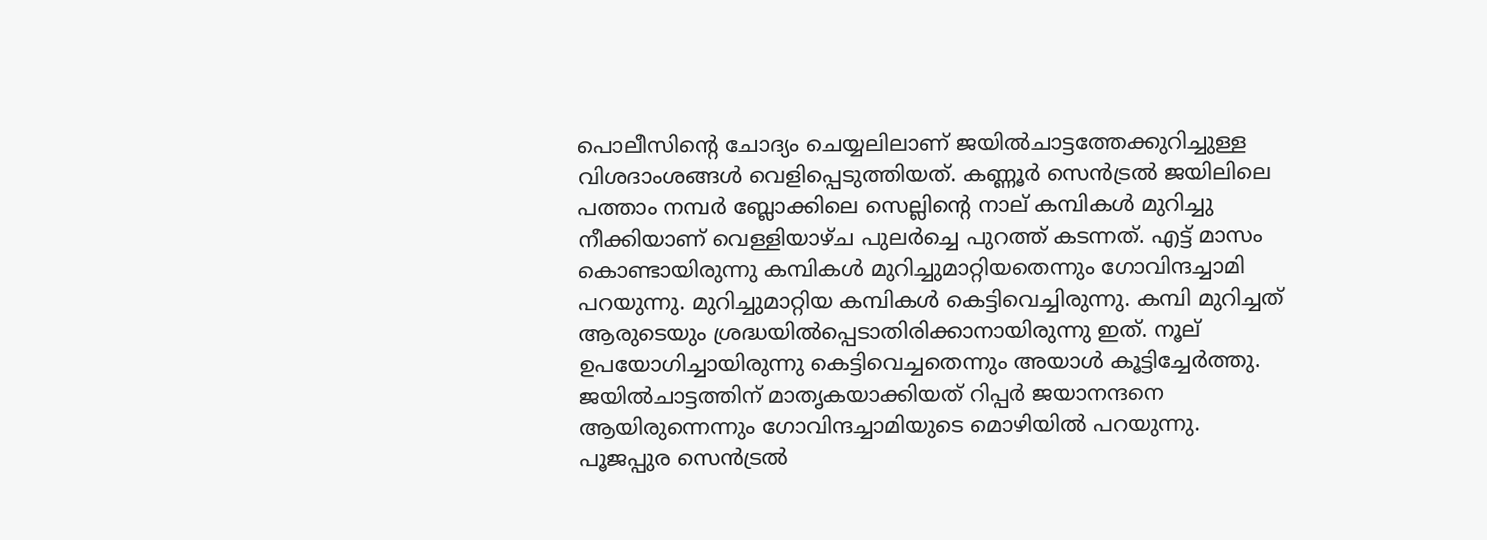പൊലീസിന്റെ ചോദ്യം ചെയ്യലിലാണ് ജയില്‍ചാട്ടത്തേക്കുറിച്ചുള്ള വിശദാംശങ്ങള്‍ വെളിപ്പെടുത്തിയത്. കണ്ണൂര്‍ സെന്‍ട്രല്‍ ജയിലിലെ പത്താം നമ്പര്‍ ബ്ലോക്കിലെ സെല്ലിന്റെ നാല് കമ്പികള്‍ മുറിച്ചു നീക്കിയാണ് വെള്ളിയാഴ്ച പുലര്‍ച്ചെ പുറത്ത് കടന്നത്. എട്ട് മാസം കൊണ്ടായിരുന്നു കമ്പികള്‍ മുറിച്ചുമാറ്റിയതെന്നും ഗോവിന്ദച്ചാമി പറയുന്നു. മുറിച്ചുമാറ്റിയ കമ്പികള്‍ കെട്ടിവെച്ചിരുന്നു. കമ്പി മുറിച്ചത് ആരുടെയും ശ്രദ്ധയില്‍പ്പെടാതിരിക്കാനായിരുന്നു ഇത്. നൂല് ഉപയോഗിച്ചായിരുന്നു കെട്ടിവെച്ചതെന്നും അയാള്‍ കൂട്ടിച്ചേര്‍ത്തു. ജയില്‍ചാട്ടത്തിന് മാതൃകയാക്കിയത് റിപ്പര്‍ ജയാനന്ദനെ ആയിരുന്നെന്നും ഗോവിന്ദച്ചാമിയുടെ മൊഴിയില്‍ പറയുന്നു. പൂജപ്പുര സെന്‍ട്രല്‍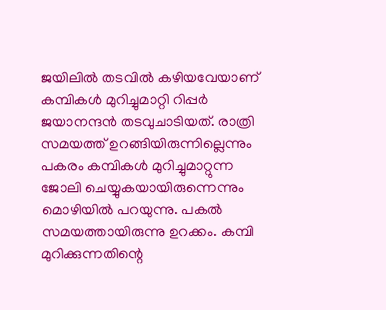ജയിലില്‍ തടവില്‍ കഴിയവേയാണ് കമ്പികള്‍ മുറിച്ചുമാറ്റി റിപ്പര്‍ ജയാനന്ദന്‍ തടവുചാടിയത്. രാത്രി സമയത്ത് ഉറങ്ങിയിരുന്നില്ലെന്നും പകരം കമ്പികള്‍ മുറിച്ചുമാറ്റുന്ന ജോലി ചെയ്യുകയായിരുന്നെന്നും മൊഴിയില്‍ പറയുന്നു. പകല്‍ സമയത്തായിരുന്നു ഉറക്കം. കമ്പി മുറിക്കുന്നതിന്റെ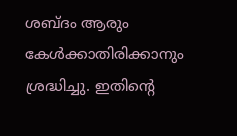ശബ്ദം ആരും കേള്‍ക്കാതിരിക്കാനും ശ്രദ്ധിച്ചു. ഇതിന്റെ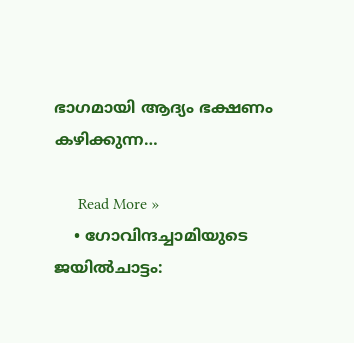ഭാഗമായി ആദ്യം ഭക്ഷണം കഴിക്കുന്ന…

      Read More »
    • ഗോവിന്ദച്ചാമിയുടെ ജയില്‍ചാട്ടം: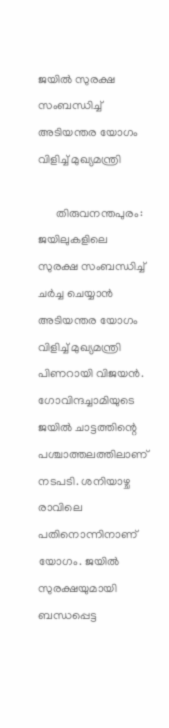ജയില്‍ സുരക്ഷ സംബന്ധിച്ച് അടിയന്തര യോഗം വിളിച്ച് മുഖ്യമന്ത്രി

      തിരുവനന്തപുരം: ജയിലുകളിലെ സുരക്ഷ സംബന്ധിച്ച് ചര്‍ച്ച ചെയ്യാന്‍ അടിയന്തര യോഗം വിളിച്ച് മുഖ്യമന്ത്രി പിണറായി വിജയന്‍. ഗോവിന്ദച്ചാമിയുടെ ജയില്‍ ചാട്ടത്തിന്റെ പശ്ചാത്തലത്തിലാണ് നടപടി. ശനിയാഴ്ച രാവിലെ പതിനൊന്നിനാണ് യോഗം. ജയില്‍ സുരക്ഷയുമായി ബന്ധപ്പെട്ട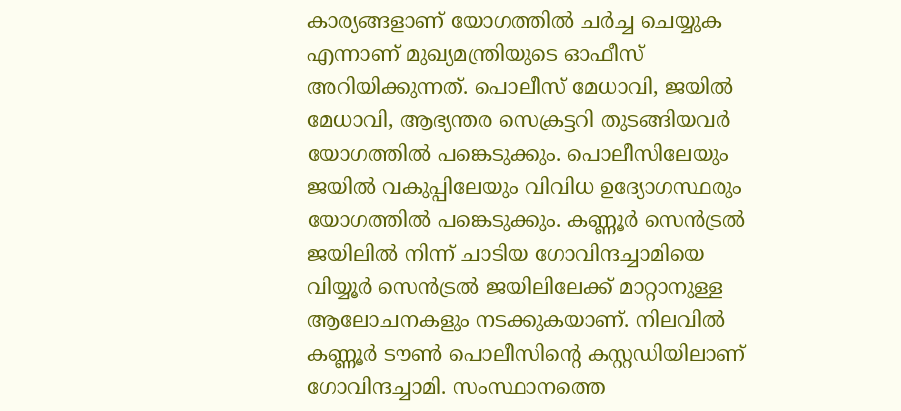കാര്യങ്ങളാണ് യോഗത്തില്‍ ചര്‍ച്ച ചെയ്യുക എന്നാണ് മുഖ്യമന്ത്രിയുടെ ഓഫീസ് അറിയിക്കുന്നത്. പൊലീസ് മേധാവി, ജയില്‍ മേധാവി, ആഭ്യന്തര സെക്രട്ടറി തുടങ്ങിയവര്‍ യോഗത്തില്‍ പങ്കെടുക്കും. പൊലീസിലേയും ജയില്‍ വകുപ്പിലേയും വിവിധ ഉദ്യോഗസ്ഥരും യോഗത്തില്‍ പങ്കെടുക്കും. കണ്ണൂര്‍ സെന്‍ട്രല്‍ ജയിലില്‍ നിന്ന് ചാടിയ ഗോവിന്ദച്ചാമിയെ വിയ്യൂര്‍ സെന്‍ട്രല്‍ ജയിലിലേക്ക് മാറ്റാനുള്ള ആലോചനകളും നടക്കുകയാണ്. നിലവില്‍ കണ്ണൂര്‍ ടൗണ്‍ പൊലീസിന്റെ കസ്റ്റഡിയിലാണ് ഗോവിന്ദച്ചാമി. സംസ്ഥാനത്തെ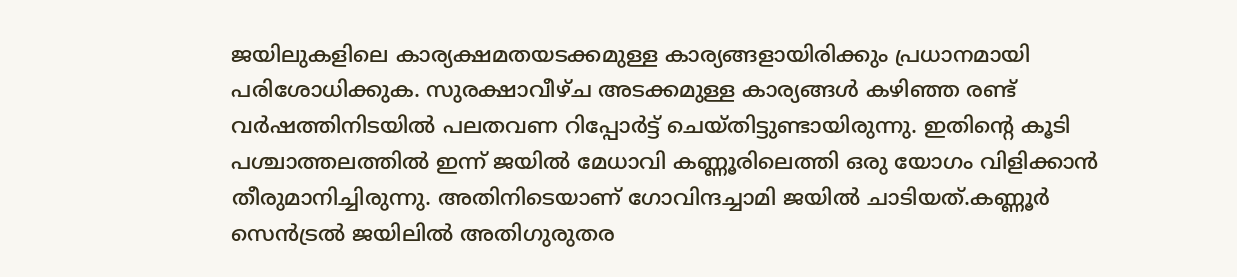ജയിലുകളിലെ കാര്യക്ഷമതയടക്കമുള്ള കാര്യങ്ങളായിരിക്കും പ്രധാനമായി പരിശോധിക്കുക. സുരക്ഷാവീഴ്ച അടക്കമുള്ള കാര്യങ്ങള്‍ കഴിഞ്ഞ രണ്ട് വര്‍ഷത്തിനിടയില്‍ പലതവണ റിപ്പോര്‍ട്ട് ചെയ്തിട്ടുണ്ടായിരുന്നു. ഇതിന്റെ കൂടി പശ്ചാത്തലത്തില്‍ ഇന്ന് ജയില്‍ മേധാവി കണ്ണൂരിലെത്തി ഒരു യോഗം വിളിക്കാന്‍ തീരുമാനിച്ചിരുന്നു. അതിനിടെയാണ് ഗോവിന്ദച്ചാമി ജയില്‍ ചാടിയത്.കണ്ണൂര്‍ സെന്‍ട്രല്‍ ജയിലില്‍ അതിഗുരുതര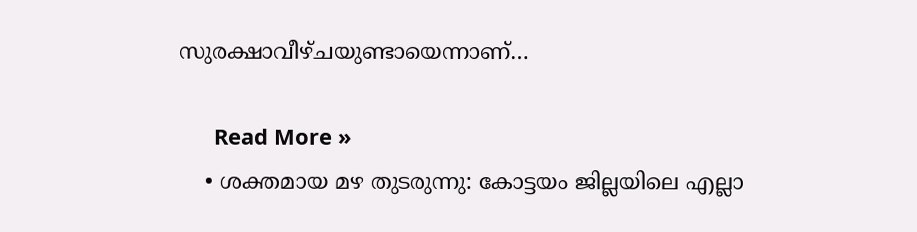സുരക്ഷാവീഴ്ചയുണ്ടായെന്നാണ്…

      Read More »
    • ശക്തമായ മഴ തുടരുന്നു: കോട്ടയം ജില്ലയിലെ എല്ലാ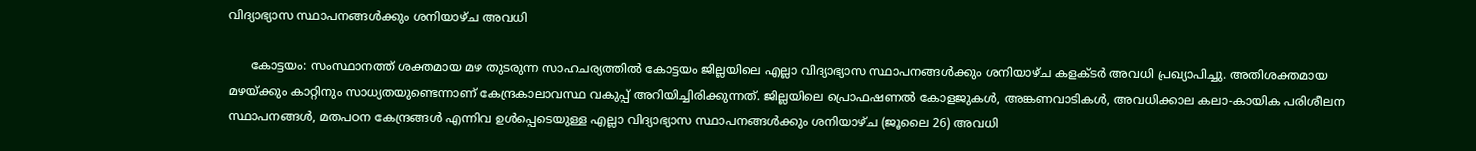വിദ്യാഭ്യാസ സ്ഥാപനങ്ങള്‍ക്കും ശനിയാഴ്ച അവധി

      കോട്ടയം: സംസ്ഥാനത്ത് ശക്തമായ മഴ തുടരുന്ന സാഹചര്യത്തില്‍ കോട്ടയം ജില്ലയിലെ എല്ലാ വിദ്യാഭ്യാസ സ്ഥാപനങ്ങള്‍ക്കും ശനിയാഴ്ച കളക്ടര്‍ അവധി പ്രഖ്യാപിച്ചു. അതിശക്തമായ മഴയ്ക്കും കാറ്റിനും സാധ്യതയുണ്ടെന്നാണ് കേന്ദ്രകാലാവസ്ഥ വകുപ്പ് അറിയിച്ചിരിക്കുന്നത്. ജില്ലയിലെ പ്രൊഫഷണല്‍ കോളജുകള്‍, അങ്കണവാടികള്‍, അവധിക്കാല കലാ-കായിക പരിശീലന സ്ഥാപനങ്ങള്‍, മതപഠന കേന്ദ്രങ്ങള്‍ എന്നിവ ഉള്‍പ്പെടെയുള്ള എല്ലാ വിദ്യാഭ്യാസ സ്ഥാപനങ്ങള്‍ക്കും ശനിയാഴ്ച (ജൂലൈ 26) അവധി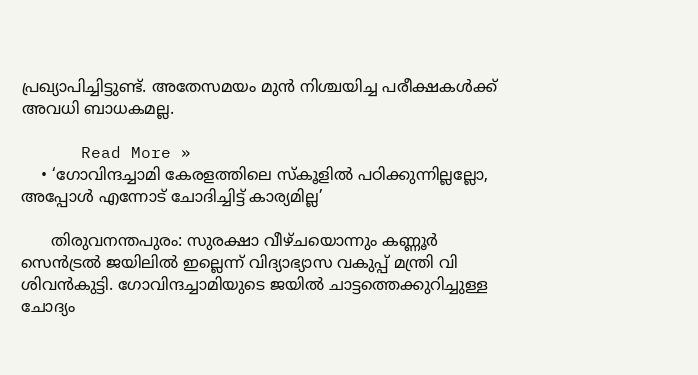പ്രഖ്യാപിച്ചിട്ടുണ്ട്. അതേസമയം മുന്‍ നിശ്ചയിച്ച പരീക്ഷകള്‍ക്ക് അവധി ബാധകമല്ല.

      Read More »
    • ‘ഗോവിന്ദച്ചാമി കേരളത്തിലെ സ്‌കൂളില്‍ പഠിക്കുന്നില്ലല്ലോ, അപ്പോള്‍ എന്നോട് ചോദിച്ചിട്ട് കാര്യമില്ല’

      തിരുവനന്തപുരം: സുരക്ഷാ വീഴ്ചയൊന്നും കണ്ണൂര്‍ സെന്‍ട്രല്‍ ജയിലില്‍ ഇല്ലെന്ന് വിദ്യാഭ്യാസ വകുപ്പ് മന്ത്രി വി ശിവന്‍കുട്ടി. ഗോവിന്ദച്ചാമിയുടെ ജയില്‍ ചാട്ടത്തെക്കുറിച്ചുള്ള ചോദ്യം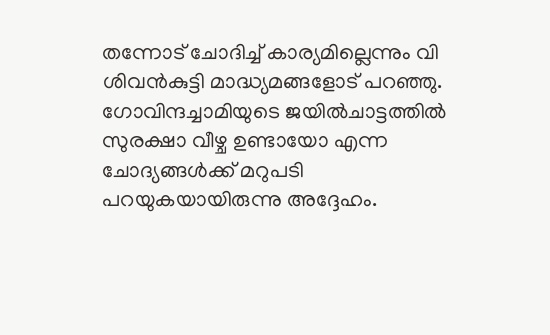തന്നോട് ചോദിച്ച് കാര്യമില്ലെന്നും വി ശിവന്‍കുട്ടി മാദ്ധ്യമങ്ങളോട് പറഞ്ഞു. ഗോവിന്ദച്ചാമിയുടെ ജയില്‍ചാട്ടത്തില്‍ സുരക്ഷാ വീഴ്ച ഉണ്ടായോ എന്ന ചോദ്യങ്ങള്‍ക്ക് മറുപടി പറയുകയായിരുന്നു അദ്ദേഹം.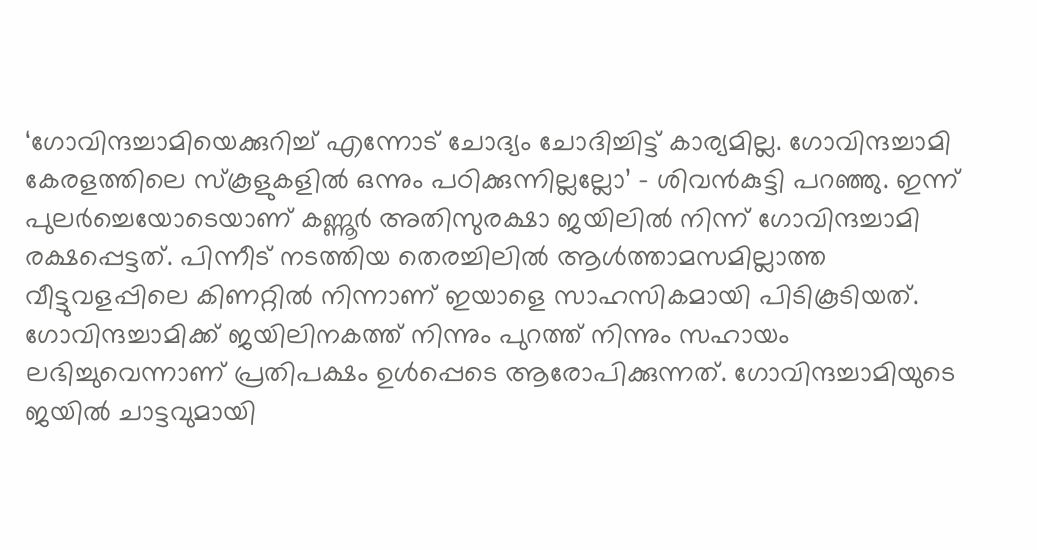‘ഗോവിന്ദച്ചാമിയെക്കുറിച്ച് എന്നോട് ചോദ്യം ചോദിച്ചിട്ട് കാര്യമില്ല. ഗോവിന്ദച്ചാമി കേരളത്തിലെ സ്‌കൂളുകളില്‍ ഒന്നും പഠിക്കുന്നില്ലല്ലോ’ – ശിവന്‍കുട്ടി പറഞ്ഞു. ഇന്ന് പുലര്‍ച്ചെയോടെയാണ് കണ്ണൂര്‍ അതിസുരക്ഷാ ജയിലില്‍ നിന്ന് ഗോവിന്ദച്ചാമി രക്ഷപ്പെട്ടത്. പിന്നീട് നടത്തിയ തെരച്ചിലില്‍ ആള്‍ത്താമസമില്ലാത്ത വീട്ടുവളപ്പിലെ കിണറ്റില്‍ നിന്നാണ് ഇയാളെ സാഹസികമായി പിടികൂടിയത്. ഗോവിന്ദച്ചാമിക്ക് ജയിലിനകത്ത് നിന്നും പുറത്ത് നിന്നും സഹായം ലഭിച്ചുവെന്നാണ് പ്രതിപക്ഷം ഉള്‍പ്പെടെ ആരോപിക്കുന്നത്. ഗോവിന്ദച്ചാമിയുടെ ജയില്‍ ചാട്ടവുമായി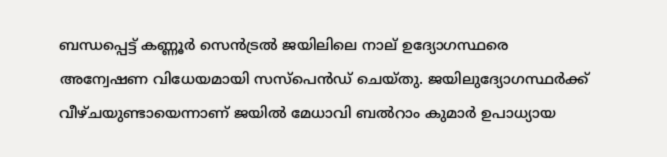ബന്ധപ്പെട്ട് കണ്ണൂര്‍ സെന്‍ട്രല്‍ ജയിലിലെ നാല് ഉദ്യോഗസ്ഥരെ അന്വേഷണ വിധേയമായി സസ്പെന്‍ഡ് ചെയ്തു. ജയിലുദ്യോഗസ്ഥര്‍ക്ക് വീഴ്ചയുണ്ടായെന്നാണ് ജയില്‍ മേധാവി ബല്‍റാം കുമാര്‍ ഉപാധ്യായ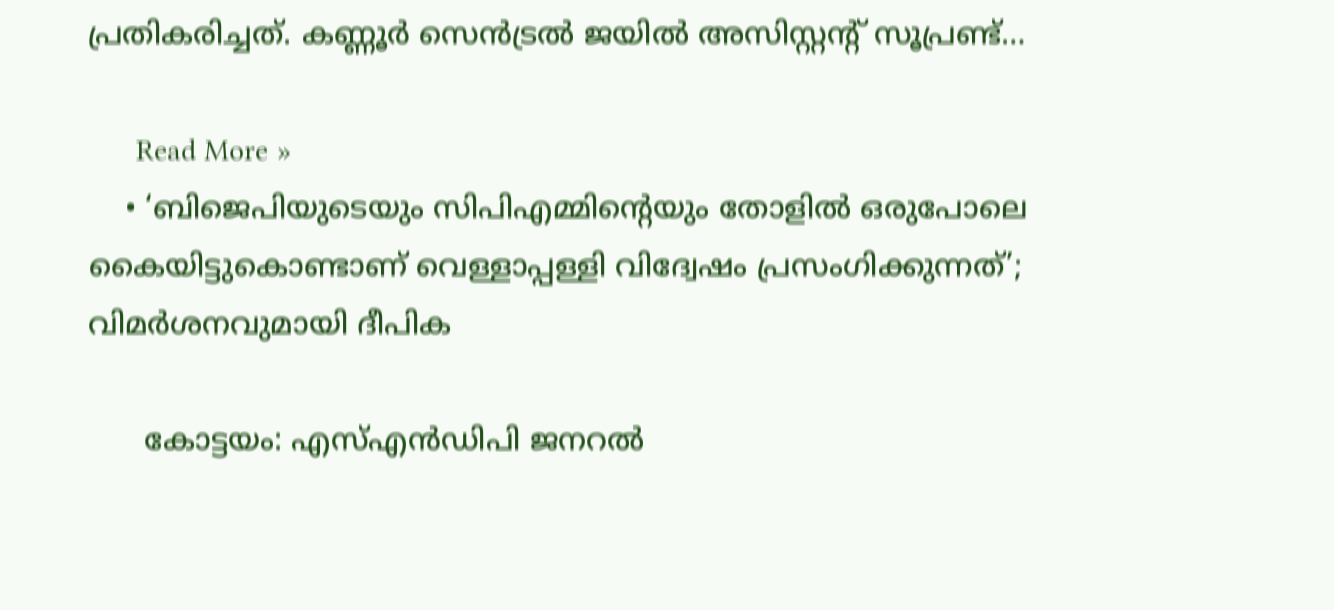പ്രതികരിച്ചത്. കണ്ണൂര്‍ സെന്‍ട്രല്‍ ജയില്‍ അസിസ്റ്റന്റ് സൂപ്രണ്ട്…

      Read More »
    • ‘ബിജെപിയുടെയും സിപിഎമ്മിന്റെയും തോളില്‍ ഒരുപോലെ കൈയിട്ടുകൊണ്ടാണ് വെള്ളാപ്പള്ളി വിദ്വേഷം പ്രസംഗിക്കുന്നത്’; വിമര്‍ശനവുമായി ദീപിക

      കോട്ടയം: എസ്എന്‍ഡിപി ജനറല്‍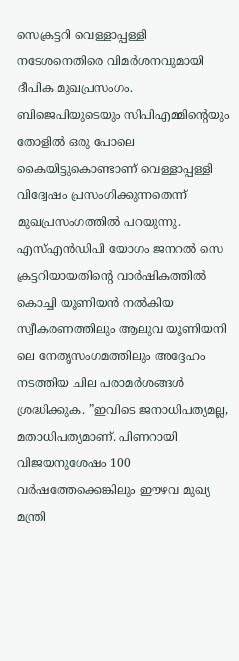സെക്രട്ടറി വെള്ളാപ്പള്ളി നടേശനെതിരെ വിമര്‍ശനവുമായി ദീപിക മുഖപ്രസംഗം. ബിജെപിയുടെയും സിപിഎമ്മിന്റെയും തോളില്‍ ഒരു പോലെ കൈയിട്ടുകൊണ്ടാണ് വെള്ളാപ്പള്ളി വിദ്വേഷം പ്രസംഗിക്കുന്നതെന്ന് മുഖപ്രസംഗത്തില്‍ പറയുന്നു. എസ്എന്‍ഡിപി യോഗം ജനറല്‍ സെ ക്രട്ടറിയായതിന്റെ വാര്‍ഷികത്തില്‍ കൊച്ചി യൂണിയന്‍ നല്‍കിയ സ്വീകരണത്തിലും ആലുവ യൂണിയനി ലെ നേതൃസംഗമത്തിലും അദ്ദേഹം നടത്തിയ ചില പരാമര്‍ശങ്ങള്‍ ശ്രദ്ധിക്കുക. ”ഇവിടെ ജനാധിപത്യമല്ല, മതാധിപത്യമാണ്. പിണറായി വിജയനുശേഷം 100 വര്‍ഷത്തേക്കെങ്കിലും ഈഴവ മുഖ്യ മന്ത്രി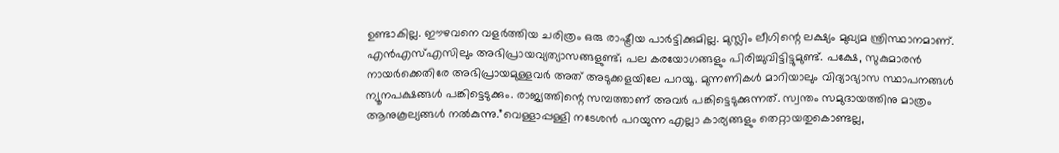ഉണ്ടാകില്ല. ഈഴവനെ വളര്‍ത്തിയ ചരിത്രം ഒരു രാഷ്ട്രീയ പാര്‍ട്ടിക്കുമില്ല. മുസ്ലിം ലീഗിന്റെ ലക്ഷ്യം മുഖ്യമ ന്ത്രിസ്ഥാനമാണ്. എന്‍എസ്എസിലും അഭിപ്രായവ്യത്യാസങ്ങളുണ്ട്; പല കരയോഗങ്ങളും പിരിച്ചുവിട്ടിട്ടുമുണ്ട്. പക്ഷേ, സുകുമാരന്‍ നായര്‍ക്കെതിരേ അഭിപ്രായമുള്ളവര്‍ അത് അടുക്കളയിലേ പറയൂ. മുന്നണികള്‍ മാറിയാലും വിദ്യാഭ്യാസ സ്ഥാപനങ്ങള്‍ ന്യൂനപക്ഷങ്ങള്‍ പങ്കിട്ടെടുക്കും. രാജ്യത്തിന്റെ സമ്പത്താണ് അവര്‍ പങ്കിട്ടെടുക്കുന്നത്. സ്വന്തം സമുദായത്തിനു മാത്രം ആനുകൂല്യങ്ങള്‍ നല്‍കുന്നു.”വെള്ളാപ്പള്ളി നടേശന്‍ പറയുന്ന എല്ലാ കാര്യങ്ങളും തെറ്റായതുകൊണ്ടല്ല,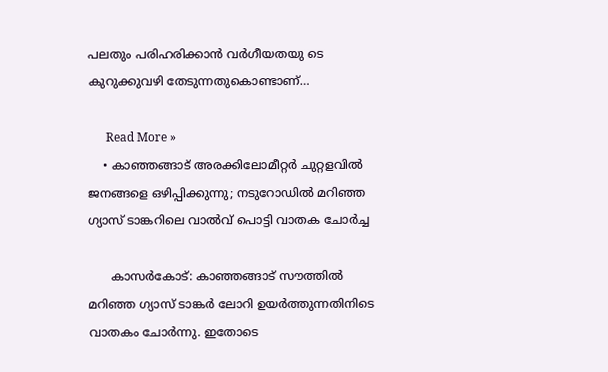പലതും പരിഹരിക്കാന്‍ വര്‍ഗീയതയു ടെ കുറുക്കുവഴി തേടുന്നതുകൊണ്ടാണ്…

      Read More »
    • കാഞ്ഞങ്ങാട് അരക്കിലോമീറ്റര്‍ ചുറ്റളവില്‍ ജനങ്ങളെ ഒഴിപ്പിക്കുന്നു; നടുറോഡില്‍ മറിഞ്ഞ ഗ്യാസ് ടാങ്കറിലെ വാല്‍വ് പൊട്ടി വാതക ചോര്‍ച്ച

      കാസര്‍കോട്: കാഞ്ഞങ്ങാട് സൗത്തില്‍ മറിഞ്ഞ ഗ്യാസ് ടാങ്കര്‍ ലോറി ഉയര്‍ത്തുന്നതിനിടെ വാതകം ചോര്‍ന്നു. ഇതോടെ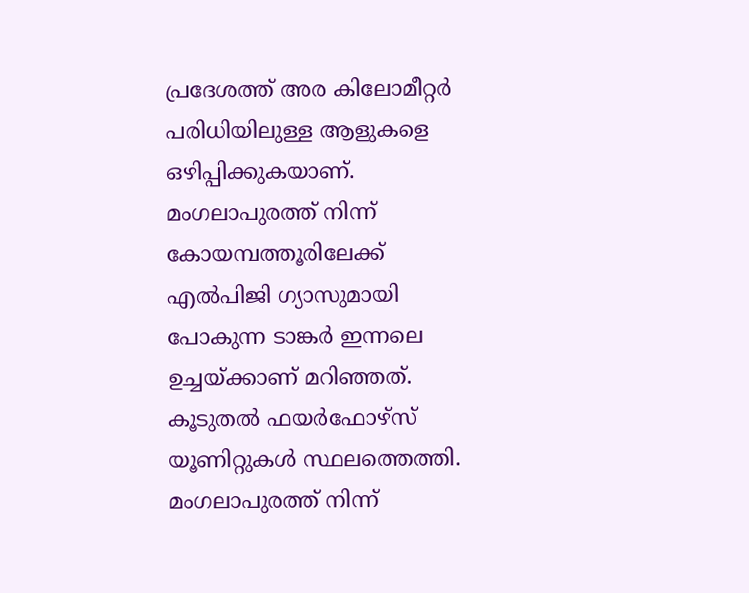പ്രദേശത്ത് അര കിലോമീറ്റര്‍ പരിധിയിലുള്ള ആളുകളെ ഒഴിപ്പിക്കുകയാണ്. മംഗലാപുരത്ത് നിന്ന് കോയമ്പത്തൂരിലേക്ക് എല്‍പിജി ഗ്യാസുമായി പോകുന്ന ടാങ്കര്‍ ഇന്നലെ ഉച്ചയ്ക്കാണ് മറിഞ്ഞത്. കൂടുതല്‍ ഫയര്‍ഫോഴ്സ് യൂണിറ്റുകള്‍ സ്ഥലത്തെത്തി. മംഗലാപുരത്ത് നിന്ന്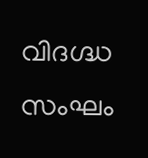വിദഗ്ദ്ധ സംഘം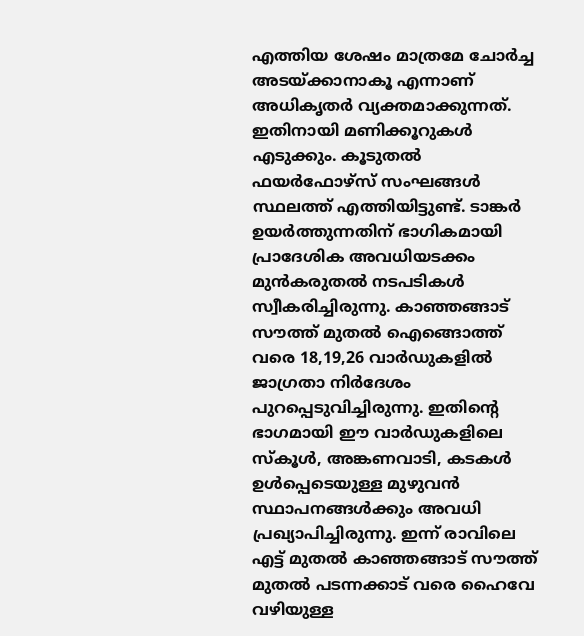എത്തിയ ശേഷം മാത്രമേ ചോര്‍ച്ച അടയ്ക്കാനാകൂ എന്നാണ് അധികൃതര്‍ വ്യക്തമാക്കുന്നത്. ഇതിനായി മണിക്കൂറുകള്‍ എടുക്കും. കൂടുതല്‍ ഫയര്‍ഫോഴ്സ് സംഘങ്ങള്‍ സ്ഥലത്ത് എത്തിയിട്ടുണ്ട്. ടാങ്കര്‍ ഉയര്‍ത്തുന്നതിന് ഭാഗികമായി പ്രാദേശിക അവധിയടക്കം മുന്‍കരുതല്‍ നടപടികള്‍ സ്വീകരിച്ചിരുന്നു. കാഞ്ഞങ്ങാട് സൗത്ത് മുതല്‍ ഐങ്ങൊത്ത് വരെ 18,19,26 വാര്‍ഡുകളില്‍ ജാഗ്രതാ നിര്‍ദേശം പുറപ്പെടുവിച്ചിരുന്നു. ഇതിന്റെ ഭാഗമായി ഈ വാര്‍ഡുകളിലെ സ്‌കൂള്‍, അങ്കണവാടി, കടകള്‍ ഉള്‍പ്പെടെയുള്ള മുഴുവന്‍ സ്ഥാപനങ്ങള്‍ക്കും അവധി പ്രഖ്യാപിച്ചിരുന്നു. ഇന്ന് രാവിലെ എട്ട് മുതല്‍ കാഞ്ഞങ്ങാട് സൗത്ത് മുതല്‍ പടന്നക്കാട് വരെ ഹൈവേ വഴിയുള്ള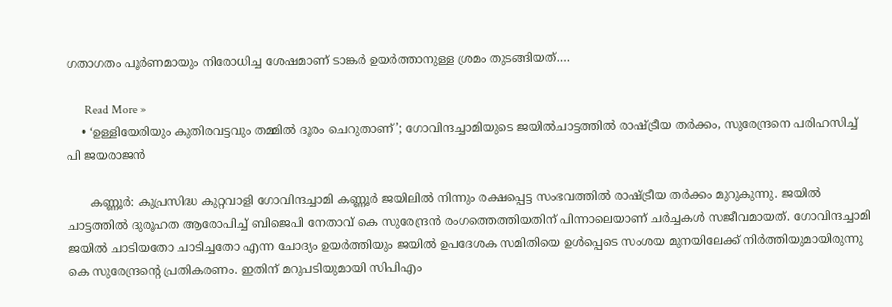ഗതാഗതം പൂര്‍ണമായും നിരോധിച്ച ശേഷമാണ് ടാങ്കര്‍ ഉയര്‍ത്താനുള്ള ശ്രമം തുടങ്ങിയത്.…

      Read More »
    • ‘ഉള്ളിയേരിയും കുതിരവട്ടവും തമ്മില്‍ ദൂരം ചെറുതാണ്’; ഗോവിന്ദച്ചാമിയുടെ ജയില്‍ചാട്ടത്തില്‍ രാഷ്ട്രീയ തര്‍ക്കം, സുരേന്ദ്രനെ പരിഹസിച്ച് പി ജയരാജന്‍

      കണ്ണൂര്‍: കുപ്രസിദ്ധ കുറ്റവാളി ഗോവിന്ദച്ചാമി കണ്ണൂര്‍ ജയിലില്‍ നിന്നും രക്ഷപ്പെട്ട സംഭവത്തില്‍ രാഷ്ട്രീയ തര്‍ക്കം മുറുകുന്നു. ജയില്‍ ചാട്ടത്തില്‍ ദുരൂഹത ആരോപിച്ച് ബിജെപി നേതാവ് കെ സുരേന്ദ്രന്‍ രംഗത്തെത്തിയതിന് പിന്നാലെയാണ് ചര്‍ച്ചകള്‍ സജീവമായത്. ഗോവിന്ദച്ചാമി ജയില്‍ ചാടിയതോ ചാടിച്ചതോ എന്ന ചോദ്യം ഉയര്‍ത്തിയും ജയില്‍ ഉപദേശക സമിതിയെ ഉള്‍പ്പെടെ സംശയ മുനയിലേക്ക് നിര്‍ത്തിയുമായിരുന്നു കെ സുരേന്ദ്രന്റെ പ്രതികരണം. ഇതിന് മറുപടിയുമായി സിപിഎം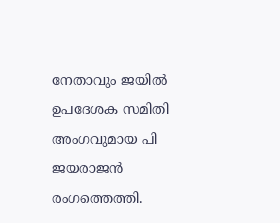നേതാവും ജയില്‍ ഉപദേശക സമിതി അംഗവുമായ പി ജയരാജന്‍ രംഗത്തെത്തി.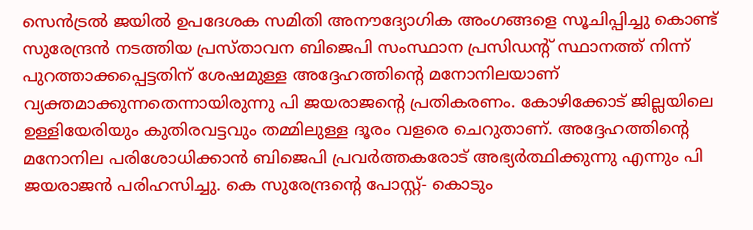സെന്‍ട്രല്‍ ജയില്‍ ഉപദേശക സമിതി അനൗദ്യോഗിക അംഗങ്ങളെ സൂചിപ്പിച്ചു കൊണ്ട് സുരേന്ദ്രന്‍ നടത്തിയ പ്രസ്താവന ബിജെപി സംസ്ഥാന പ്രസിഡന്റ് സ്ഥാനത്ത് നിന്ന് പുറത്താക്കപ്പെട്ടതിന് ശേഷമുള്ള അദ്ദേഹത്തിന്റെ മനോനിലയാണ് വ്യക്തമാക്കുന്നതെന്നായിരുന്നു പി ജയരാജന്റെ പ്രതികരണം. കോഴിക്കോട് ജില്ലയിലെ ഉള്ളിയേരിയും കുതിരവട്ടവും തമ്മിലുള്ള ദൂരം വളരെ ചെറുതാണ്. അദ്ദേഹത്തിന്റെ മനോനില പരിശോധിക്കാന്‍ ബിജെപി പ്രവര്‍ത്തകരോട് അഭ്യര്‍ത്ഥിക്കുന്നു എന്നും പി ജയരാജന്‍ പരിഹസിച്ചു. കെ സുരേന്ദ്രന്റെ പോസ്റ്റ്- കൊടും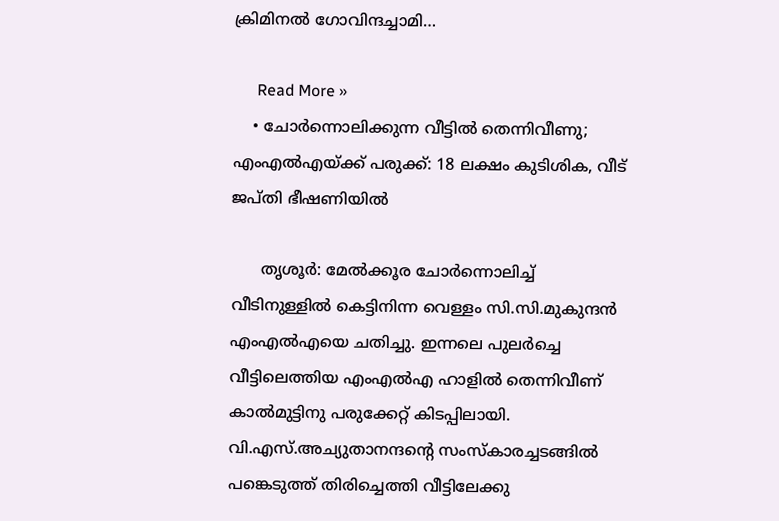ക്രിമിനല്‍ ഗോവിന്ദച്ചാമി…

      Read More »
    • ചോര്‍ന്നൊലിക്കുന്ന വീട്ടില്‍ തെന്നിവീണു; എംഎല്‍എയ്ക്ക് പരുക്ക്: 18 ലക്ഷം കുടിശിക, വീട് ജപ്തി ഭീഷണിയില്‍

      തൃശൂര്‍: മേല്‍ക്കൂര ചോര്‍ന്നൊലിച്ച് വീടിനുള്ളില്‍ കെട്ടിനിന്ന വെള്ളം സി.സി.മുകുന്ദന്‍ എംഎല്‍എയെ ചതിച്ചു. ഇന്നലെ പുലര്‍ച്ചെ വീട്ടിലെത്തിയ എംഎല്‍എ ഹാളില്‍ തെന്നിവീണ് കാല്‍മുട്ടിനു പരുക്കേറ്റ് കിടപ്പിലായി. വി.എസ്.അച്യുതാനന്ദന്റെ സംസ്‌കാരച്ചടങ്ങില്‍ പങ്കെടുത്ത് തിരിച്ചെത്തി വീട്ടിലേക്കു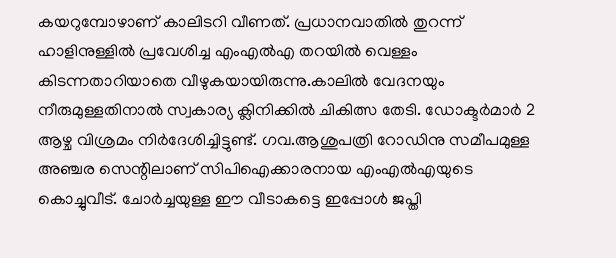കയറുമ്പോഴാണ് കാലിടറി വീണത്. പ്രധാനവാതില്‍ തുറന്ന് ഹാളിനുള്ളില്‍ പ്രവേശിച്ച എംഎല്‍എ തറയില്‍ വെള്ളം കിടന്നതാറിയാതെ വീഴുകയായിരുന്നു.കാലില്‍ വേദനയും നീരുമുള്ളതിനാല്‍ സ്വകാര്യ ക്ലിനിക്കില്‍ ചികിത്സ തേടി. ഡോക്ടര്‍മാര്‍ 2 ആഴ്ച വിശ്രമം നിര്‍ദേശിച്ചിട്ടുണ്ട്. ഗവ.ആശുപത്രി റോഡിനു സമീപമുള്ള അഞ്ചര സെന്റിലാണ് സിപിഐക്കാരനായ എംഎല്‍എയുടെ കൊച്ചുവീട്. ചോര്‍ച്ചയുള്ള ഈ വീടാകട്ടെ ഇപ്പോള്‍ ജപ്തി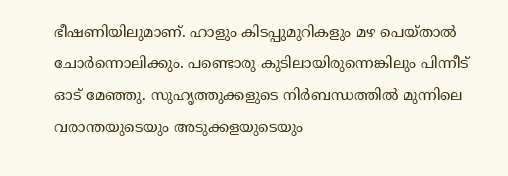ഭീഷണിയിലുമാണ്. ഹാളും കിടപ്പുമുറികളും മഴ പെയ്താല്‍ ചോര്‍ന്നൊലിക്കും. പണ്ടൊരു കുടിലായിരുന്നെങ്കിലും പിന്നീട് ഓട് മേഞ്ഞു. സുഹൃത്തുക്കളുടെ നിര്‍ബന്ധത്തില്‍ മുന്നിലെ വരാന്തയുടെയും അടുക്കളയുടെയും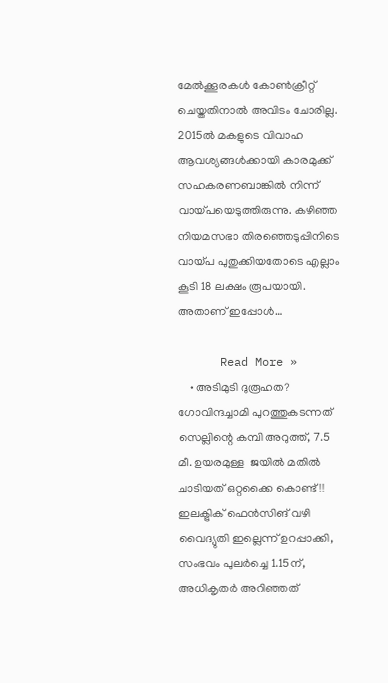മേല്‍ക്കൂരകള്‍ കോണ്‍ക്രീറ്റ് ചെയ്തതിനാല്‍ അവിടം ചോരില്ല. 2015ല്‍ മകളുടെ വിവാഹ ആവശ്യങ്ങള്‍ക്കായി കാരമുക്ക് സഹകരണബാങ്കില്‍ നിന്ന് വായ്പയെടുത്തിരുന്നു. കഴിഞ്ഞ നിയമസഭാ തിരഞ്ഞെടുപ്പിനിടെ വായ്പ പുതുക്കിയതോടെ എല്ലാം കൂടി 18 ലക്ഷം രൂപയായി. അതാണ് ഇപ്പോള്‍…

      Read More »
    • അടിമുടി ദുരൂഹത? ഗോവിന്ദച്ചാമി പുറത്തുകടന്നത് സെല്ലിന്റെ കമ്പി അറുത്ത്, 7.5 മീ. ഉയരമുള്ള  ജയിൽ മതിൽ ചാടിയത് ഒറ്റക്കൈ കൊണ്ട്!! ഇലക്ട്രിക് ഫെൻസിങ് വഴി വൈദ്യുതി ഇല്ലെന്ന് ഉറപ്പാക്കി, സംഭവം പുലർച്ചെ 1.15ന്, അധികൃതർ അറിഞ്ഞത്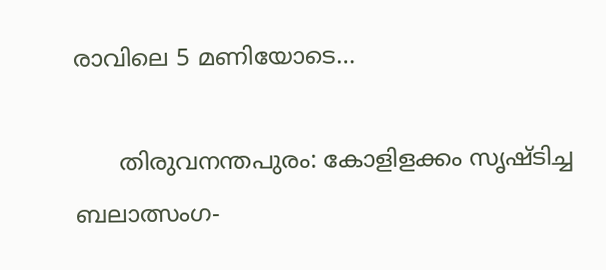രാവിലെ 5 മണിയോടെ…

      തിരുവനന്തപുരം: കോളിളക്കം സൃഷ്ടിച്ച ബലാത്സംഗ-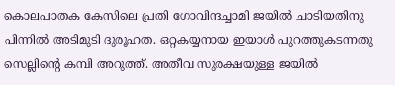കൊലപാതക കേസിലെ പ്രതി ഗോവിന്ദച്ചാമി ജയിൽ ചാടിയതിനു പിന്നിൽ അടിമുടി ദുരൂഹത. ഒറ്റകയ്യനായ ഇയാൾ പുറത്തുകടന്നതു സെല്ലിന്റെ കമ്പി അറുത്ത്. അതീവ സുരക്ഷയുള്ള ജയിൽ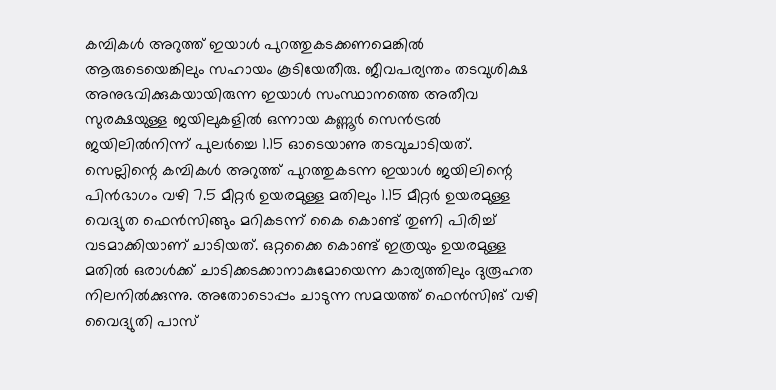കമ്പികൾ അറുത്ത് ഇയാൾ പുറത്തുകടക്കണമെങ്കിൽ ആരുടെയെങ്കിലും സഹായം കൂടിയേതീരു. ജീവപര്യന്തം തടവുശിക്ഷ അനുഭവിക്കുകയായിരുന്ന ഇയാൾ സംസ്ഥാനത്തെ അതീവ സുരക്ഷയുള്ള ജയിലുകളിൽ ഒന്നായ കണ്ണൂർ സെൻട്രൽ ജയിലിൽനിന്ന് പുലർച്ചെ 1.15 ഓടെയാണു തടവുചാടിയത്. സെല്ലിന്റെ കമ്പികൾ അറുത്ത് പുറത്തുകടന്ന ഇയാൾ ജയിലിന്റെ പിൻഭാഗം വഴി 7.5 മീറ്റർ ഉയരമുള്ള മതിലും 1.15 മീറ്റർ ഉയരമുള്ള വെദ്യുത ഫെൻസിങ്ങും മറികടന്ന് കൈ കൊണ്ട് തുണി പിരിച്ച് വടമാക്കിയാണ് ചാടിയത്. ഒറ്റക്കൈ കൊണ്ട് ഇത്രയും ഉയരമുള്ള മതിൽ ഒരാൾക്ക് ചാടിക്കടക്കാനാകുമോയെന്ന കാര്യത്തിലും ദുരൂഹത നിലനിൽക്കുന്നു. അതോടൊപ്പം ചാടുന്ന സമയത്ത് ഫെൻസിങ് വഴി വൈദ്യുതി പാസ്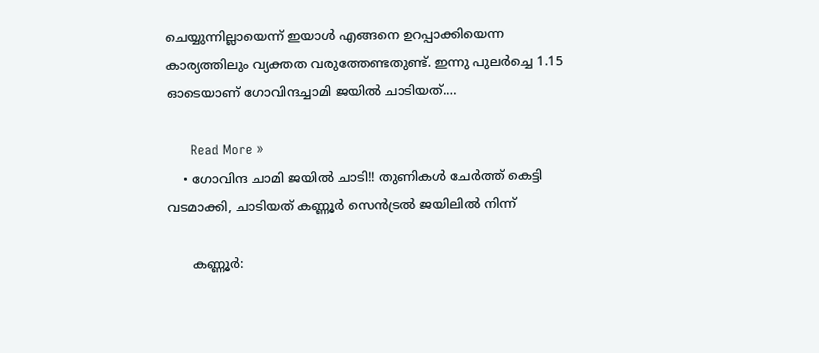ചെയ്യുന്നില്ലായെന്ന് ഇയാൾ എങ്ങനെ ഉറപ്പാക്കിയെന്ന കാര്യത്തിലും വ്യക്തത വരുത്തേണ്ടതുണ്ട്. ഇന്നു പുലർച്ചെ 1.15 ഓടെയാണ് ഗോവിന്ദച്ചാമി ജയിൽ ചാടിയത്.…

      Read More »
    • ഗോവിന്ദ ചാമി ജയിൽ ചാടി!! തുണികൾ ചേർത്ത് കെട്ടി വടമാക്കി, ചാടിയത് കണ്ണൂർ‍ സെൻട്രൽ ജയിലിൽ നിന്ന്

      കണ്ണൂർ: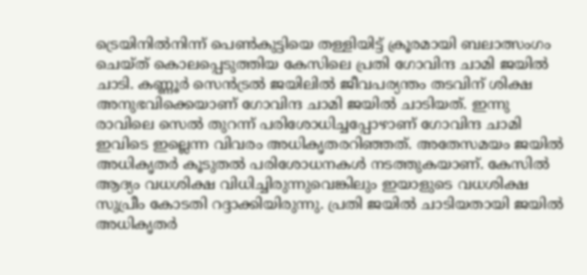ട്രെയിനിൽനിന്ന് പെൺകുട്ടിയെ തള്ളിയിട്ട് ക്രൂരമായി ബലാത്സംഗം ചെയ്ത് കൊലപ്പെടുത്തിയ കേസിലെ പ്രതി ഗോവിന്ദ ചാമി ജയിൽ ചാടി. കണ്ണൂർ സെൻട്രൽ ജയിലിൽ ജീവപര്യന്തം തടവിന് ശിക്ഷ അനുഭവിക്കെയാണ് ഗോവിന്ദ ചാമി ജയിൽ ചാടിയത്. ഇന്നു രാവിലെ സെൽ തുറന്ന് പരിശോധിച്ചപ്പോഴാണ് ഗോവിന്ദ ചാമി ഇവിടെ ഇല്ലെന്ന വിവരം അധികൃതരറിഞ്ഞത്. അതേസമയം ജയിൽ അധികൃതർ കൂടുതൽ പരിശോധനകൾ നടത്തുകയാണ്. കേസിൽ ആദ്യം വധശിക്ഷ വിധിച്ചിരുന്നുവെങ്കിലും ഇയാളുടെ വധശിക്ഷ സുപ്രീം കോടതി റദ്ദാക്കിയിരുന്നു. പ്രതി ജയിൽ ചാടിയതായി ജയിൽ അധികൃതർ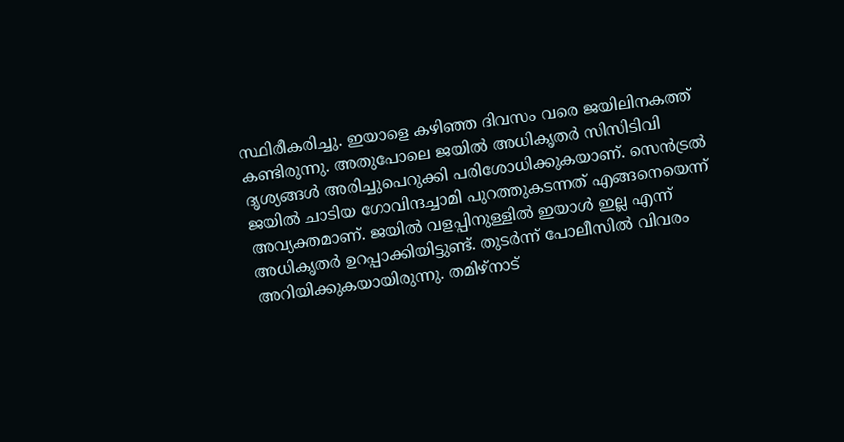സ്ഥിരീകരിച്ചു. ഇയാളെ കഴിഞ്ഞ ദിവസം വരെ ജയിലിനകത്ത് കണ്ടിരുന്നു. അതുപോലെ ജയിൽ അധികൃതർ സിസിടിവി ദൃശ്യങ്ങൾ അരിച്ചുപെറുക്കി പരിശോധിക്കുകയാണ്. സെൻട്രൽ ജയിൽ ചാടിയ ഗോവിന്ദച്ചാമി പുറത്തുകടന്നത് എങ്ങനെയെന്ന് അവ്യക്തമാണ്. ജയിൽ വളപ്പിനുള്ളിൽ ഇയാൾ ഇല്ല എന്ന് അധികൃതർ ഉറപ്പാക്കിയിട്ടുണ്ട്. തുടർന്ന് പോലീസിൽ വിവരം അറിയിക്കുകയായിരുന്നു. തമിഴ്നാട്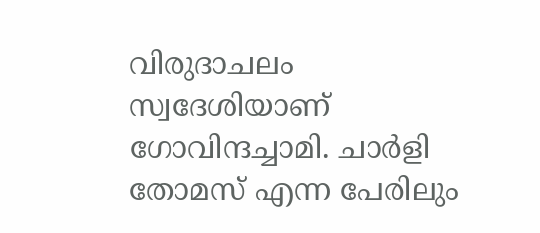വിരുദാചലം സ്വദേശിയാണ് ഗോവിന്ദച്ചാമി. ചാർളി തോമസ് എന്ന പേരിലും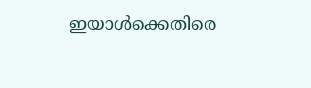ഇയാൾക്കെതിരെ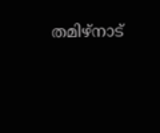തമിഴ്നാട്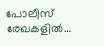പോലീസ് രേഖകളിൽ…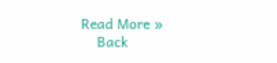Read More »
    Back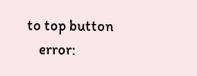to top button
    error: